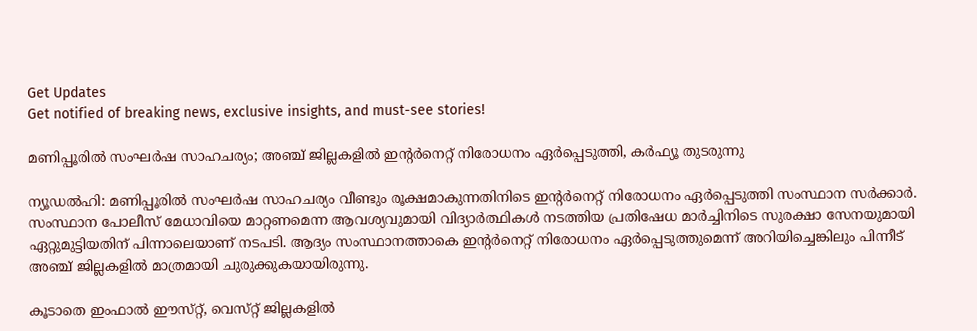Get Updates
Get notified of breaking news, exclusive insights, and must-see stories!

മണിപ്പൂരിൽ സംഘർഷ സാഹചര്യം; അഞ്ച് ജില്ലകളിൽ ഇന്റർനെറ്റ് നിരോധനം ഏർപ്പെടുത്തി, കർഫ്യൂ തുടരുന്നു

ന്യൂഡൽഹി: മണിപ്പൂരിൽ സംഘർഷ സാഹചര്യം വീണ്ടും രൂക്ഷമാകുന്നതിനിടെ ഇന്റർനെറ്റ് നിരോധനം ഏർപ്പെടുത്തി സംസ്ഥാന സർക്കാർ. സംസ്ഥാന പോലീസ് മേധാവിയെ മാറ്റണമെന്ന ആവശ്യവുമായി വിദ്യാർത്ഥികൾ നടത്തിയ പ്രതിഷേധ മാർച്ചിനിടെ സുരക്ഷാ സേനയുമായി ഏറ്റുമുട്ടിയതിന് പിന്നാലെയാണ് നടപടി. ആദ്യം സംസ്ഥാനത്താകെ ഇന്റർനെറ്റ് നിരോധനം ഏർപ്പെടുത്തുമെന്ന് അറിയിച്ചെങ്കിലും പിന്നീട് അഞ്ച് ജില്ലകളിൽ മാത്രമായി ചുരുക്കുകയായിരുന്നു.

കൂടാതെ ഇംഫാൽ ഈസ്‌റ്റ്, വെസ്‌റ്റ് ജില്ലകളിൽ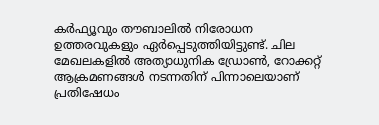കർഫ്യൂവും തൗബാലിൽ നിരോധന ഉത്തരവുകളും ഏർപ്പെടുത്തിയിട്ടുണ്ട്. ചില മേഖലകളിൽ അത്യാധുനിക ഡ്രോൺ, റോക്കറ്റ് ആക്രമണങ്ങൾ നടന്നതിന് പിന്നാലെയാണ് പ്രതിഷേധം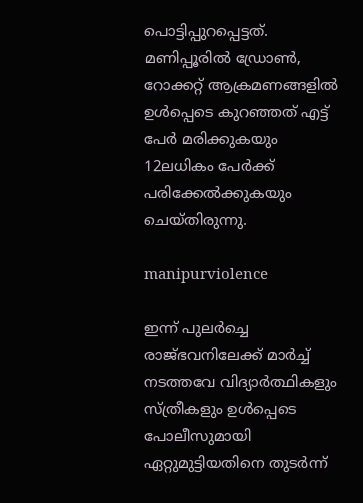പൊട്ടിപ്പുറപ്പെട്ടത്. മണിപ്പൂരിൽ ഡ്രോൺ, റോക്കറ്റ് ആക്രമണങ്ങളിൽ ഉൾപ്പെടെ കുറഞ്ഞത് എട്ട് പേർ മരിക്കുകയും 12ലധികം പേർക്ക് പരിക്കേൽക്കുകയും ചെയ്‌തിരുന്നു.

manipurviolence

ഇന്ന് പുലർച്ചെ രാജ്ഭവനിലേക്ക് മാർച്ച് നടത്തവേ വിദ്യാർത്ഥികളും സ്ത്രീകളും ഉൾപ്പെടെ പോലീസുമായി ഏറ്റുമുട്ടിയതിനെ തുടർന്ന്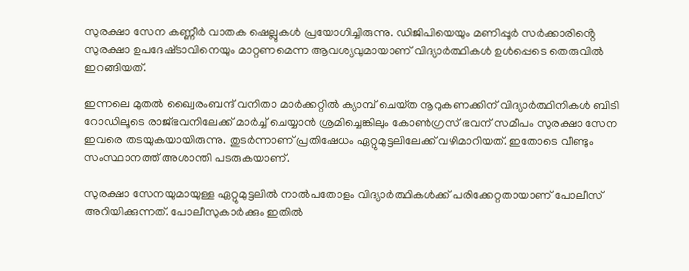സുരക്ഷാ സേന കണ്ണീർ വാതക ഷെല്ലുകൾ പ്രയോഗിച്ചിരുന്നു. ഡിജിപിയെയും മണിപ്പൂർ സർക്കാരിൻ്റെ സുരക്ഷാ ഉപദേഷ്‌ടാവിനെയും മാറ്റണമെന്ന ആവശ്യവുമായാണ് വിദ്യാർത്ഥികൾ ഉൾപ്പെടെ തെരുവിൽ ഇറങ്ങിയത്.

ഇന്നലെ മുതൽ ഖ്വൈരംബന്ദ് വനിതാ മാർക്കറ്റിൽ ക്യാമ്പ് ചെയ്‌ത നൂറുകണക്കിന് വിദ്യാർത്ഥിനികൾ ബിടി റോഡിലൂടെ രാജ്ഭവനിലേക്ക് മാർച്ച് ചെയ്യാൻ ശ്രമിച്ചെങ്കിലും കോൺഗ്രസ് ഭവന് സമീപം സുരക്ഷാ സേന ഇവരെ തടയുകയായിരുന്നു. തുടർന്നാണ് പ്രതിഷേധം ഏറ്റുമുട്ടലിലേക്ക് വഴിമാറിയത്. ഇതോടെ വീണ്ടും സംസ്ഥാനത്ത് അശാന്തി പടരുകയാണ്.

സുരക്ഷാ സേനയുമായുള്ള ഏറ്റുമുട്ടലിൽ നാൽപതോളം വിദ്യാർത്ഥികൾക്ക് പരിക്കേറ്റതായാണ് പോലീസ് അറിയിക്കുന്നത്. പോലീസുകാർക്കും ഇതിൽ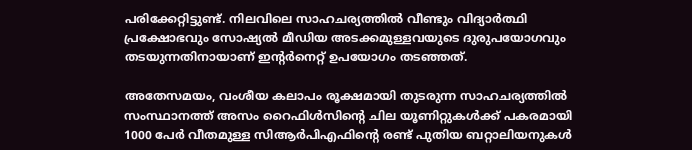പരിക്കേറ്റിട്ടുണ്ട്. നിലവിലെ സാഹചര്യത്തിൽ വീണ്ടും വിദ്യാർത്ഥി പ്രക്ഷോഭവും സോഷ്യൽ മീഡിയ അടക്കമുള്ളവയുടെ ദുരുപയോഗവും തടയുന്നതിനായാണ് ഇന്റർനെറ്റ് ഉപയോഗം തടഞ്ഞത്.

അതേസമയം, വംശീയ കലാപം രൂക്ഷമായി തുടരുന്ന സാഹചര്യത്തിൽ സംസ്ഥാനത്ത് അസം റൈഫിൾസിന്റെ ചില യൂണിറ്റുകൾക്ക് പകരമായി 1000 പേർ വീതമുള്ള സിആർപിഎഫിന്റെ രണ്ട് പുതിയ ബറ്റാലിയനുകൾ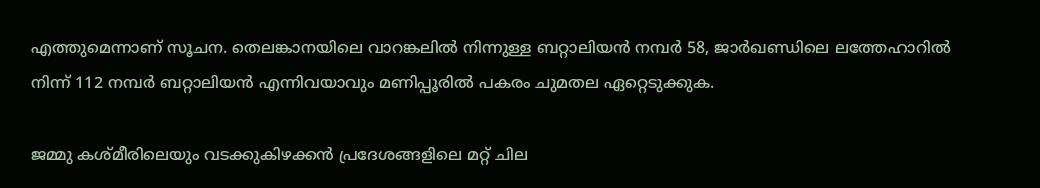എത്തുമെന്നാണ് സൂചന. തെലങ്കാനയിലെ വാറങ്കലിൽ നിന്നുള്ള ബറ്റാലിയൻ നമ്പർ 58, ജാർഖണ്ഡിലെ ലത്തേഹാറിൽ നിന്ന് 112 നമ്പർ ബറ്റാലിയൻ എന്നിവയാവും മണിപ്പൂരിൽ പകരം ചുമതല ഏറ്റെടുക്കുക.

ജമ്മു കശ്‌മീരിലെയും വടക്കുകിഴക്കൻ പ്രദേശങ്ങളിലെ മറ്റ് ചില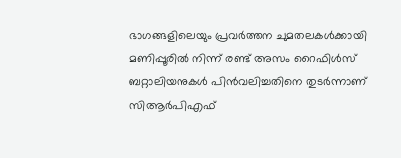ഭാഗങ്ങളിലെയും പ്രവർത്തന ചുമതലകൾക്കായി മണിപ്പൂരിൽ നിന്ന് രണ്ട് അസം റൈഫിൾസ് ബറ്റാലിയനുകൾ പിൻവലിച്ചതിനെ തുടർന്നാണ് സിആർപിഎഫ്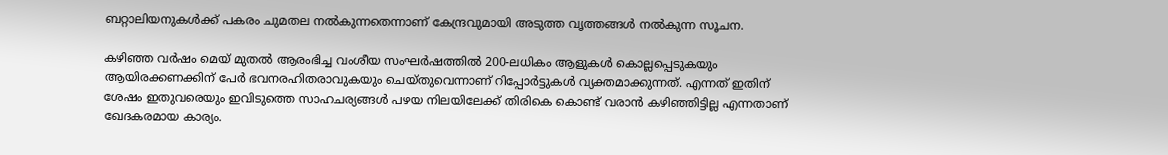ബറ്റാലിയനുകൾക്ക് പകരം ചുമതല നൽകുന്നതെന്നാണ് കേന്ദ്രവുമായി അടുത്ത വൃത്തങ്ങൾ നൽകുന്ന സൂചന.

കഴിഞ്ഞ വർഷം മെയ് മുതൽ ആരംഭിച്ച വംശീയ സംഘർഷത്തിൽ 200-ലധികം ആളുകൾ കൊല്ലപ്പെടുകയും ആയിരക്കണക്കിന് പേർ ഭവനരഹിതരാവുകയും ചെയ്‌തുവെന്നാണ് റിപ്പോർട്ടുകൾ വ്യക്തമാക്കുന്നത്. എന്നത് ഇതിന് ശേഷം ഇതുവരെയും ഇവിടുത്തെ സാഹചര്യങ്ങൾ പഴയ നിലയിലേക്ക് തിരികെ കൊണ്ട് വരാൻ കഴിഞ്ഞിട്ടില്ല എന്നതാണ് ഖേദകരമായ കാര്യം.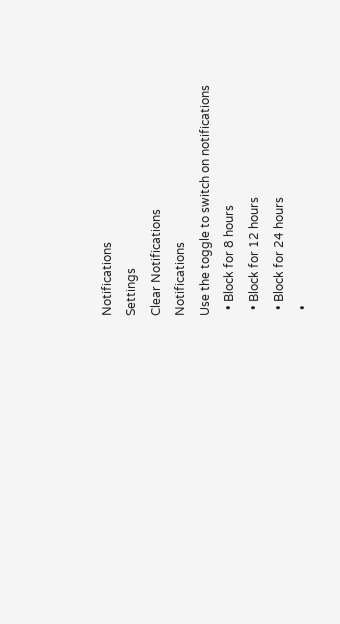Notifications
Settings
Clear Notifications
Notifications
Use the toggle to switch on notifications
  • Block for 8 hours
  • Block for 12 hours
  • Block for 24 hours
  •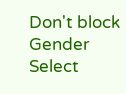Don't block
Gender
Select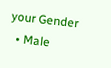your Gender
  • Male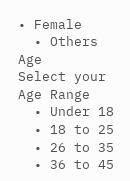• Female
  • Others
Age
Select your Age Range
  • Under 18
  • 18 to 25
  • 26 to 35
  • 36 to 45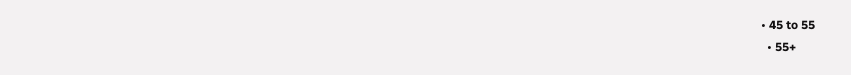• 45 to 55
  • 55+